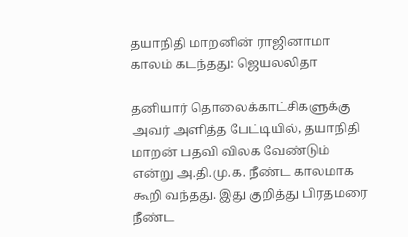தயாநிதி மாறனின் ராஜினாமா காலம் கடந்தது: ஜெயலலிதா

தனியார் தொலைக்காட்சிகளுக்கு அவர் அளித்த பேட்டியில், தயாநிதி மாறன் பதவி விலக வேண்டும் என்று அ.தி.மு.க. நீண்ட காலமாக கூறி வந்தது. இது குறித்து பிரதமரை நீண்ட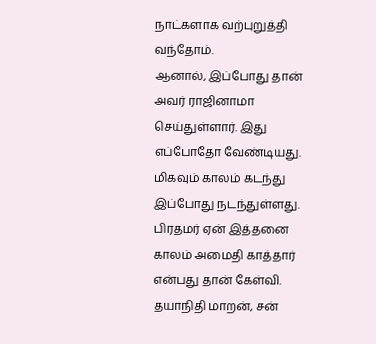நாட்களாக வற்புறுத்தி வந்தோம்.
ஆனால், இப்போது தான் அவர் ராஜினாமா செய்துள்ளார். இது எப்போதோ வேண்டியது. மிகவும் காலம் கடந்து இப்போது நடந்துள்ளது. பிரதமர் ஏன் இத்தனை காலம் அமைதி காத்தார் என்பது தான் கேள்வி.
தயாநிதி மாறன், சன்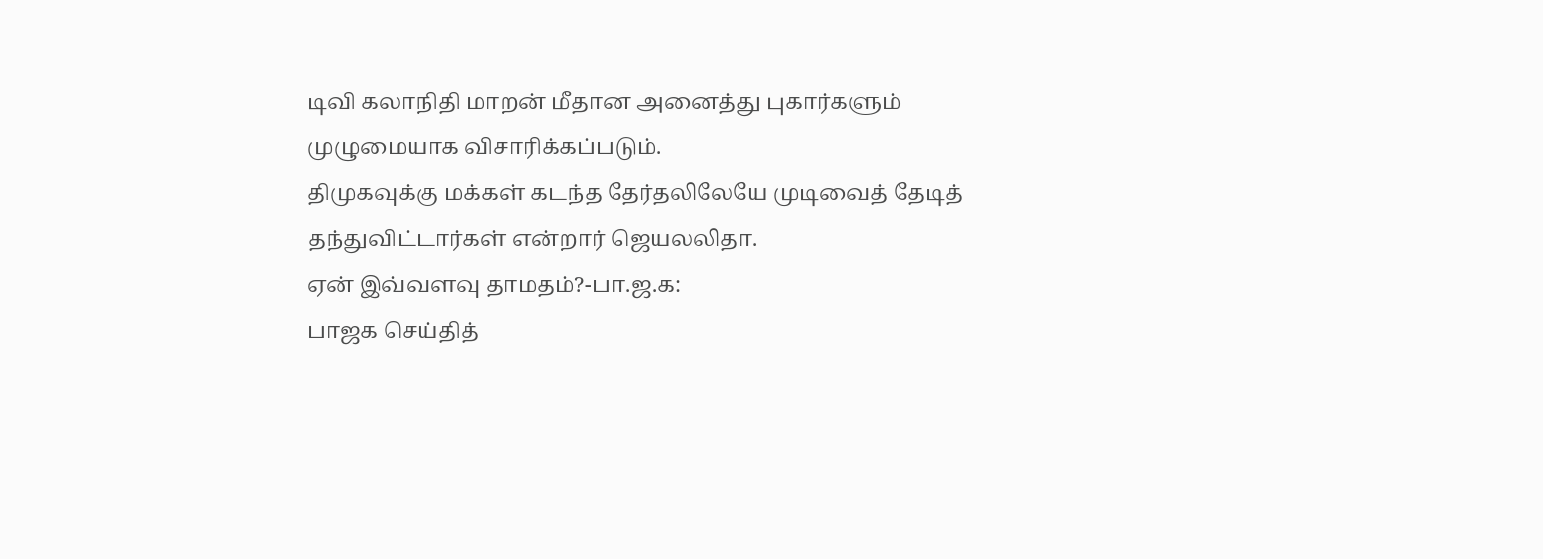டிவி கலாநிதி மாறன் மீதான அனைத்து புகார்களும் முழுமையாக விசாரிக்கப்படும்.
திமுகவுக்கு மக்கள் கடந்த தேர்தலிலேயே முடிவைத் தேடித் தந்துவிட்டார்கள் என்றார் ஜெயலலிதா.
ஏன் இவ்வளவு தாமதம்?-பா.ஜ.க:
பாஜக செய்தித்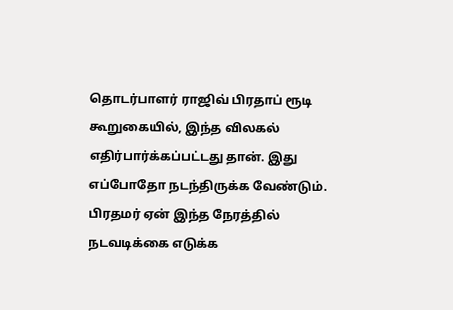தொடர்பாளர் ராஜிவ் பிரதாப் ரூடி கூறுகையில், இந்த விலகல் எதிர்பார்க்கப்பட்டது தான். இது எப்போதோ நடந்திருக்க வேண்டும். பிரதமர் ஏன் இந்த நேரத்தில் நடவடிக்கை எடுக்க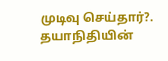முடிவு செய்தார்?. தயாநிதியின்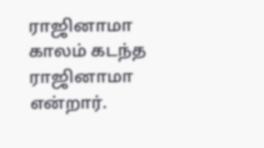ராஜினாமா காலம் கடந்த ராஜினாமா என்றார்.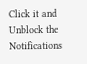Click it and Unblock the Notifications